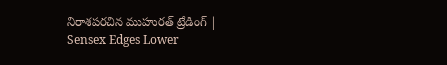నిరాశపరచిన ముహురత్ ట్రేడింగ్ | Sensex Edges Lower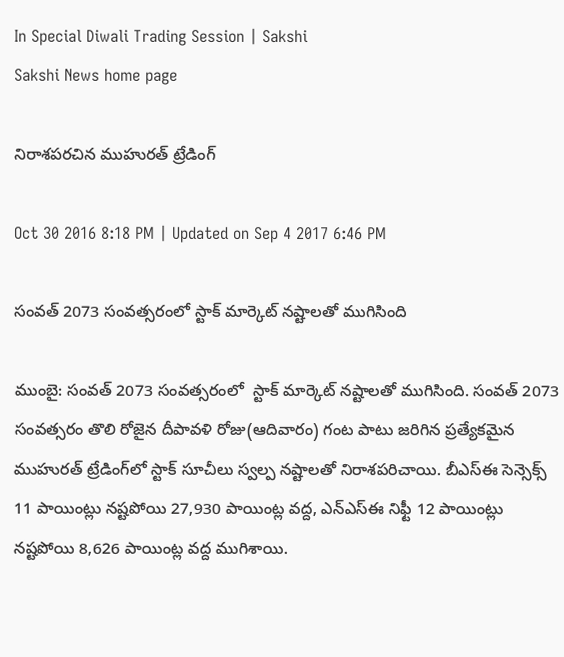In Special Diwali Trading Session | Sakshi
Sakshi News home page

నిరాశపరచిన ముహురత్ ట్రేడింగ్

Oct 30 2016 8:18 PM | Updated on Sep 4 2017 6:46 PM

సంవత్ 2073 సంవత్సరంలో స్టాక్ మార్కెట్ నష్టాలతో ముగిసింది

ముంబై: సంవత్ 2073 సంవత్సరంలో  స్టాక్ మార్కెట్ నష్టాలతో ముగిసింది. సంవత్ 2073 సంవత్సరం తొలి రోజైన దీపావళి రోజు(ఆదివారం) గంట పాటు జరిగిన ప్రత్యేకమైన ముహురత్ ట్రేడింగ్‌లో స్టాక్ సూచీలు స్వల్ప నష్టాలతో నిరాశపరిచాయి. బీఎస్‌ఈ సెన్సెక్స్ 11 పాయింట్లు నష్టపోయి 27,930 పాయింట్ల వద్ద, ఎన్‌ఎస్‌ఈ నిఫ్టీ 12 పాయింట్లు నష్టపోయి 8,626 పాయింట్ల వద్ద ముగిశాయి.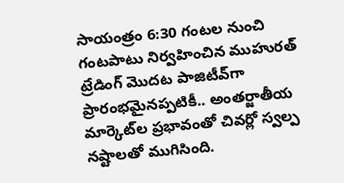సాయంత్రం 6:30 గంటల నుంచి గంటపాటు నిర్వహించిన ముహురత్ ట్రేడింగ్ మొదట పాజిటీవ్‌గా ప్రారంభమైనప్పటికీ.. అంతర్జాతీయ మార్కెట్‌ల ప్రభావంతో చివర్లో స్వల్ప నష్టాలతో ముగిసింది.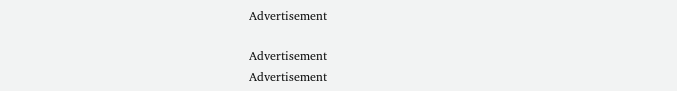Advertisement

Advertisement
Advertisement